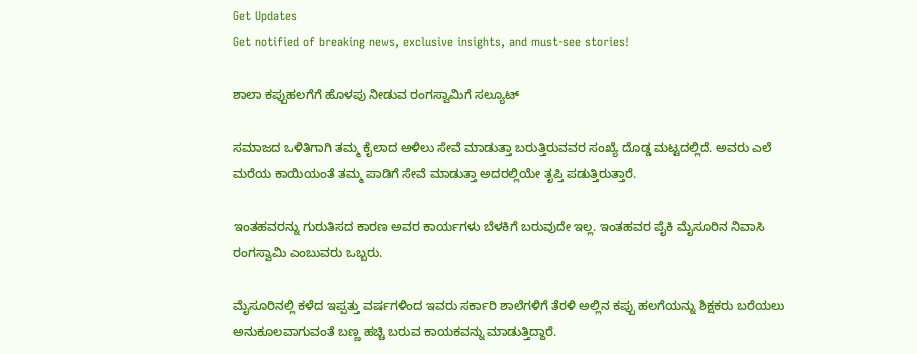Get Updates
Get notified of breaking news, exclusive insights, and must-see stories!

ಶಾಲಾ ಕಪ್ಪುಹಲಗೆಗೆ ಹೊಳಪು ನೀಡುವ ರಂಗಸ್ವಾಮಿಗೆ ಸಲ್ಯೂಟ್

ಸಮಾಜದ ಒಳಿತಿಗಾಗಿ ತಮ್ಮ ಕೈಲಾದ ಅಳಿಲು ಸೇವೆ ಮಾಡುತ್ತಾ ಬರುತ್ತಿರುವವರ ಸಂಖ್ಯೆ ದೊಡ್ಡ ಮಟ್ಟದಲ್ಲಿದೆ. ಅವರು ಎಲೆ ಮರೆಯ ಕಾಯಿಯಂತೆ ತಮ್ಮ ಪಾಡಿಗೆ ಸೇವೆ ಮಾಡುತ್ತಾ ಅದರಲ್ಲಿಯೇ ತೃಪ್ತಿ ಪಡುತ್ತಿರುತ್ತಾರೆ.

ಇಂತಹವರನ್ನು ಗುರುತಿಸದ ಕಾರಣ ಅವರ ಕಾರ್ಯಗಳು ಬೆಳಕಿಗೆ ಬರುವುದೇ ಇಲ್ಲ. ಇಂತಹವರ ಪೈಕಿ ಮೈಸೂರಿನ ನಿವಾಸಿ ರಂಗಸ್ವಾಮಿ ಎಂಬುವರು ಒಬ್ಬರು.

ಮೈಸೂರಿನಲ್ಲಿ ಕಳೆದ ಇಪ್ಪತ್ತು ವರ್ಷಗಳಿಂದ ಇವರು ಸರ್ಕಾರಿ ಶಾಲೆಗಳಿಗೆ ತೆರಳಿ ಅಲ್ಲಿನ ಕಪ್ಪು ಹಲಗೆಯನ್ನು ಶಿಕ್ಷಕರು ಬರೆಯಲು ಅನುಕೂಲವಾಗುವಂತೆ ಬಣ್ಣ ಹಚ್ಚಿ ಬರುವ ಕಾಯಕವನ್ನು ಮಾಡುತ್ತಿದ್ದಾರೆ.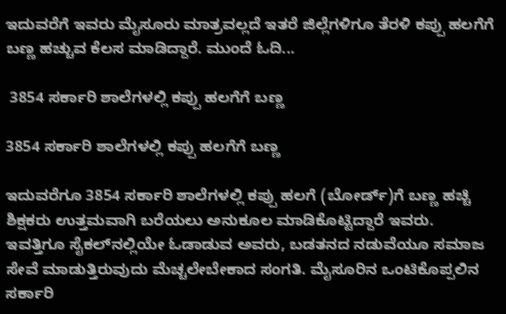ಇದುವರೆಗೆ ಇವರು ಮೈಸೂರು ಮಾತ್ರವಲ್ಲದೆ ಇತರೆ ಜಿಲ್ಲೆಗಳಿಗೂ ತೆರಳಿ ಕಪ್ಪು ಹಲಗೆಗೆ ಬಣ್ಣ ಹಚ್ಚುವ ಕೆಲಸ ಮಾಡಿದ್ದಾರೆ. ಮುಂದೆ ಓದಿ...

 3854 ಸರ್ಕಾರಿ ಶಾಲೆಗಳಲ್ಲಿ ಕಪ್ಪು ಹಲಗೆಗೆ ಬಣ್ಣ

3854 ಸರ್ಕಾರಿ ಶಾಲೆಗಳಲ್ಲಿ ಕಪ್ಪು ಹಲಗೆಗೆ ಬಣ್ಣ

ಇದುವರೆಗೂ 3854 ಸರ್ಕಾರಿ ಶಾಲೆಗಳಲ್ಲಿ ಕಪ್ಪು ಹಲಗೆ (ಬೋರ್ಡ್)ಗೆ ಬಣ್ಣ ಹಚ್ಚಿ ಶಿಕ್ಷಕರು ಉತ್ತಮವಾಗಿ ಬರೆಯಲು ಅನುಕೂಲ ಮಾಡಿಕೊಟ್ಟಿದ್ದಾರೆ ಇವರು. ಇವತ್ತಿಗೂ ಸೈಕಲ್‌ನಲ್ಲಿಯೇ ಓಡಾಡುವ ಅವರು, ಬಡತನದ ನಡುವೆಯೂ ಸಮಾಜ ಸೇವೆ ಮಾಡುತ್ತಿರುವುದು ಮೆಚ್ಚಲೇಬೇಕಾದ ಸಂಗತಿ. ಮೈಸೂರಿನ ಒಂಟಿಕೊಪ್ಪಲಿನ ಸರ್ಕಾರಿ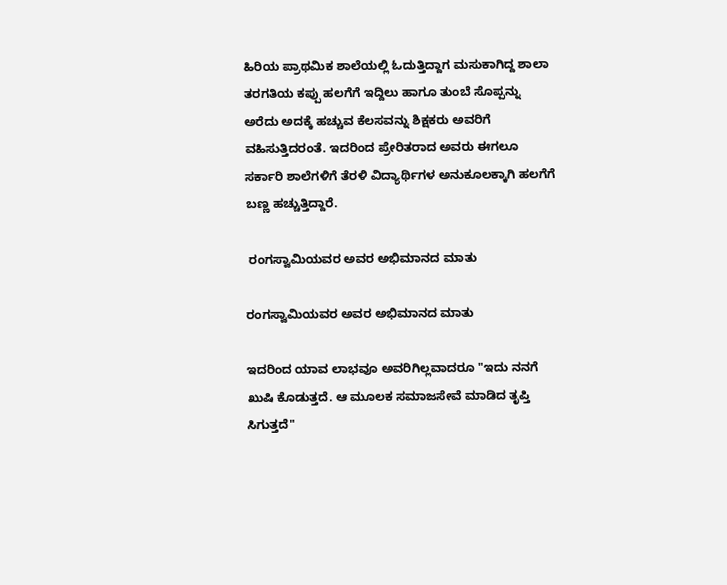ಹಿರಿಯ ಪ್ರಾಥಮಿಕ ಶಾಲೆಯಲ್ಲಿ ಓದುತ್ತಿದ್ದಾಗ ಮಸುಕಾಗಿದ್ದ ಶಾಲಾ ತರಗತಿಯ ಕಪ್ಪು ಹಲಗೆಗೆ ಇದ್ದಿಲು ಹಾಗೂ ತುಂಬೆ ಸೊಪ್ಪನ್ನು ಅರೆದು ಅದಕ್ಕೆ ಹಚ್ಚುವ ಕೆಲಸವನ್ನು ಶಿಕ್ಷಕರು ಅವರಿಗೆ ವಹಿಸುತ್ತಿದರಂತೆ. ಇದರಿಂದ ಪ್ರೇರಿತರಾದ ಅವರು ಈಗಲೂ ಸರ್ಕಾರಿ ಶಾಲೆಗಳಿಗೆ ತೆರಳಿ ವಿದ್ಯಾರ್ಥಿಗಳ ಅನುಕೂಲಕ್ಕಾಗಿ ಹಲಗೆಗೆ ಬಣ್ಣ ಹಚ್ಚುತ್ತಿದ್ದಾರೆ.

 ರಂಗಸ್ವಾಮಿಯವರ ಅವರ ಅಭಿಮಾನದ ಮಾತು

ರಂಗಸ್ವಾಮಿಯವರ ಅವರ ಅಭಿಮಾನದ ಮಾತು

ಇದರಿಂದ ಯಾವ ಲಾಭವೂ ಅವರಿಗಿಲ್ಲವಾದರೂ "ಇದು ನನಗೆ ಖುಷಿ ಕೊಡುತ್ತದೆ. ಆ ಮೂಲಕ ಸಮಾಜಸೇವೆ ಮಾಡಿದ ತೃಪ್ತಿ ಸಿಗುತ್ತದೆ"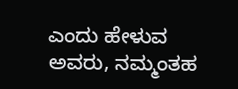ಎಂದು ಹೇಳುವ ಅವರು, ನಮ್ಮಂತಹ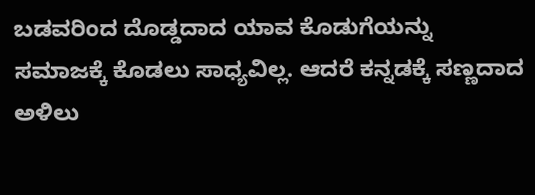ಬಡವರಿಂದ ದೊಡ್ಡದಾದ ಯಾವ ಕೊಡುಗೆಯನ್ನು ಸಮಾಜಕ್ಕೆ ಕೊಡಲು ಸಾಧ್ಯವಿಲ್ಲ. ಆದರೆ ಕನ್ನಡಕ್ಕೆ ಸಣ್ಣದಾದ ಅಳಿಲು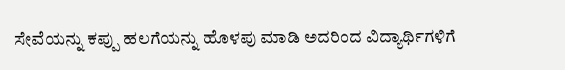ಸೇವೆಯನ್ನು ಕಪ್ಪು ಹಲಗೆಯನ್ನು ಹೊಳಪು ಮಾಡಿ ಅದರಿಂದ ವಿದ್ಯಾರ್ಥಿಗಳಿಗೆ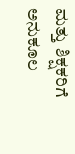ಮತ್ತು ಶಿಕ್ಷಕರಿಗೆ ಅನುಕೂಲ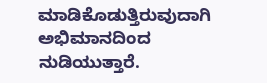ಮಾಡಿಕೊಡುತ್ತಿರುವುದಾಗಿ ಅಭಿಮಾನದಿಂದ ನುಡಿಯುತ್ತಾರೆ.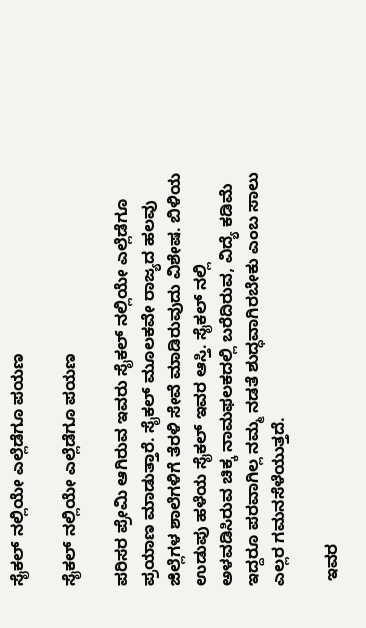ಸೈಕಲ್ ನಲ್ಲಿಯೇ ಎಲ್ಲೆಡೆಗೂ ಪಯಣ

ಸೈಕಲ್ ನಲ್ಲಿಯೇ ಎಲ್ಲೆಡೆಗೂ ಪಯಣ

ಪರಿಸರ ಪ್ರೇಮಿ ಆಗಿರುವ ಇವರು ಸೈಕಲ್ ನಲ್ಲಿಯೇ ಎಲ್ಲೆಡೆಗೂ ಪ್ರಯಾಣ ಮಾಡುತ್ತಾರೆ. ಸೈಕಲ್ ಮೂಲಕವೇ ರಾಜ್ಯದ ಹಲವು ಜಿಲ್ಲೆಗಳ ಶಾಲೆಗಳಿಗೆ ತೆರಳಿ ಸೇವೆ ಮಾಡಿರುವುದು ವಿಶೇಷ. ಬಿಳಿಯ ಉಡುಪು ಹಳೆಯ ಸೈಕಲ್ ಇವರ ಆಸ್ತಿ. ಸೈಕಲ್ ನಲ್ಲಿ ಅಳವಡಿಸಿರುವ ಚಿಕ್ಕ ನಾಮಫಲಕದಲ್ಲಿ ಬರೆದಿರುವ, ವಿದ್ಯೆ ಕಡಿಮೆ ಇದ್ದರೂ ಪರವಾಗಿಲ್ಲ ನಮ್ಮ ನಡತೆ ಶುದ್ಧವಾಗಿರಬೇಕು ಎಂಬ ಸಾಲು ಎಲ್ಲರ ಗಮನಸೆಳೆಯುತ್ತದೆ.

 ಇವರ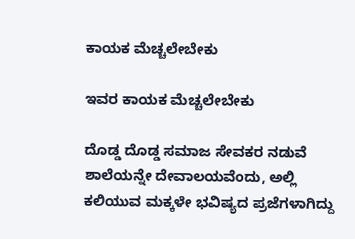ಕಾಯಕ ಮೆಚ್ಚಲೇಬೇಕು

ಇವರ ಕಾಯಕ ಮೆಚ್ಚಲೇಬೇಕು

ದೊಡ್ಡ ದೊಡ್ಡ ಸಮಾಜ ಸೇವಕರ ನಡುವೆ ಶಾಲೆಯನ್ನೇ ದೇವಾಲಯವೆಂದು, ಅಲ್ಲಿ ಕಲಿಯುವ ಮಕ್ಕಳೇ ಭವಿಷ್ಯದ ಪ್ರಜೆಗಳಾಗಿದ್ದು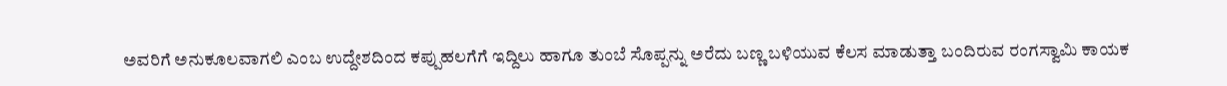ಅವರಿಗೆ ಅನುಕೂಲವಾಗಲಿ ಎಂಬ ಉದ್ದೇಶದಿಂದ ಕಪ್ಪುಹಲಗೆಗೆ ಇದ್ದಿಲು ಹಾಗೂ ತುಂಬೆ ಸೊಪ್ಪನ್ನು ಅರೆದು ಬಣ್ಣ ಬಳಿಯುವ ಕೆಲಸ ಮಾಡುತ್ತಾ ಬಂದಿರುವ ರಂಗಸ್ವಾಮಿ ಕಾಯಕ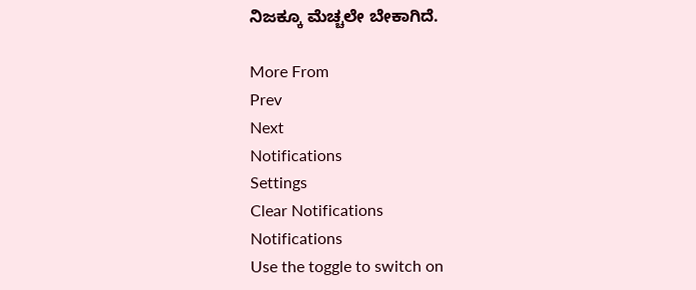ನಿಜಕ್ಕೂ ಮೆಚ್ಚಲೇ ಬೇಕಾಗಿದೆ.

More From
Prev
Next
Notifications
Settings
Clear Notifications
Notifications
Use the toggle to switch on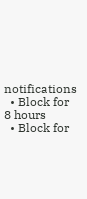notifications
  • Block for 8 hours
  • Block for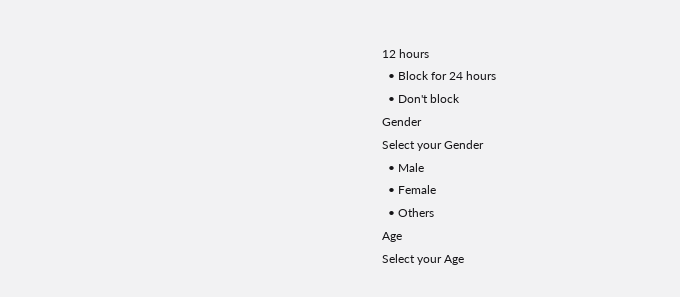12 hours
  • Block for 24 hours
  • Don't block
Gender
Select your Gender
  • Male
  • Female
  • Others
Age
Select your Age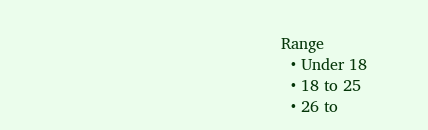Range
  • Under 18
  • 18 to 25
  • 26 to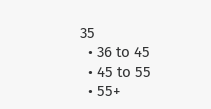35
  • 36 to 45
  • 45 to 55
  • 55+